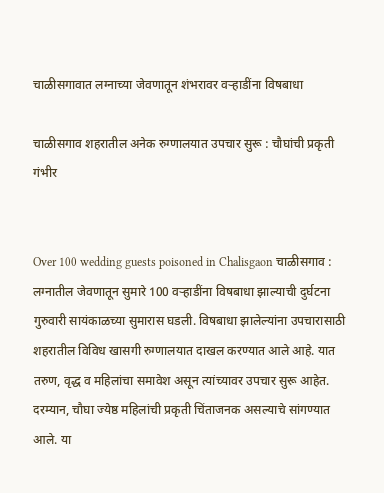चाळीसगावात लग्नाच्या जेवणातून शंभरावर वर्‍हाडींना विषबाधा

चाळीसगाव शहरातील अनेक रुग्णालयात उपचार सुरू : चौघांची प्रकृती गंभीर


Over 100 wedding guests poisoned in Chalisgaon चाळीसगाव : लग्नातील जेवणातून सुमारे 100 वर्‍हाडींना विषबाधा झाल्याची दुर्घटना गुरुवारी सायंकाळच्या सुमारास घडली. विषबाधा झालेल्यांना उपचारासाठी शहरातील विविध खासगी रुग्णालयात दाखल करण्यात आले आहे. यात तरुण, वृद्ध व महिलांचा समावेश असून त्यांच्यावर उपचार सुरू आहेत. दरम्यान, चौघा ज्येष्ठ महिलांची प्रकृती चिंताजनक असल्याचे सांगण्यात आले. या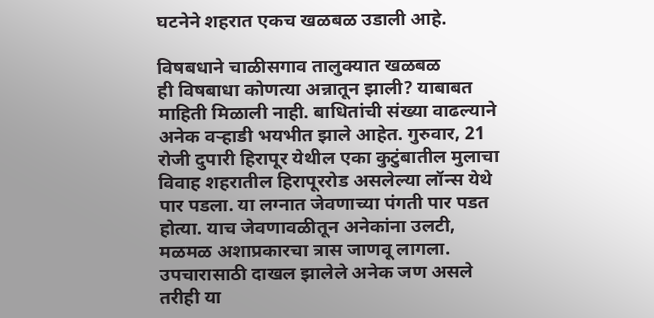घटनेने शहरात एकच खळबळ उडाली आहे.

विषबधाने चाळीसगाव तालुक्यात खळबळ
ही विषबाधा कोणत्या अन्नातून झाली? याबाबत माहिती मिळाली नाही. बाधितांची संख्या वाढल्याने अनेक वर्‍हाडी भयभीत झाले आहेत. गुरुवार, 21 रोजी दुपारी हिरापूर येथील एका कुटुंबातील मुलाचा विवाह शहरातील हिरापूररोड असलेल्या लॉन्स येथे पार पडला. या लग्नात जेवणाच्या पंगती पार पडत होत्या. याच जेवणावळीतून अनेकांना उलटी, मळमळ अशाप्रकारचा त्रास जाणवू लागला. उपचारासाठी दाखल झालेले अनेक जण असले तरीही या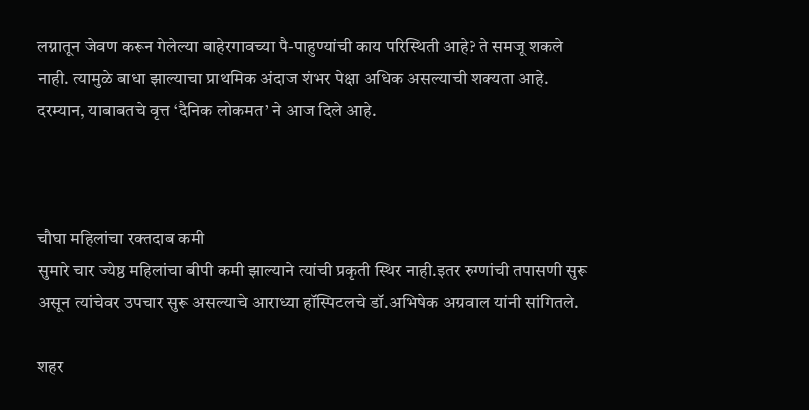लग्नातून जेवण करून गेलेल्या बाहेरगावच्या पै-पाहुण्यांची काय परिस्थिती आहे? ते समजू शकले नाही. त्यामुळे बाधा झाल्याचा प्राथमिक अंदाज शंभर पेक्षा अधिक असल्याची शक्यता आहे. दरम्यान, याबाबतचे वृत्त ‘दैनिक लोकमत’ ने आज दिले आहे.



चौघा महिलांचा रक्तदाब कमी
सुमारे चार ज्येष्ठ महिलांचा बीपी कमी झाल्याने त्यांची प्रकृती स्थिर नाही.इतर रुग्णांची तपासणी सुरू असून त्यांचेवर उपचार सुरू असल्याचे आराध्या हॉस्पिटलचे डॉ.अभिषेक अग्रवाल यांनी सांगितले.

शहर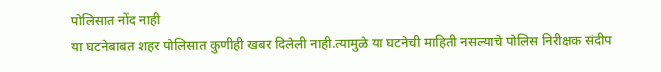पोलिसात नोंद नाही
या घटनेबाबत शहर पोलिसात कुणीही खबर दिलेली नाही.त्यामुळे या घटनेची माहिती नसल्याचे पोलिस निरीक्षक संदीप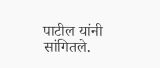पाटील यांनी सांगितले.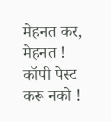मेहनत कर, मेहनत ! कॉपी पेस्ट करू नको !